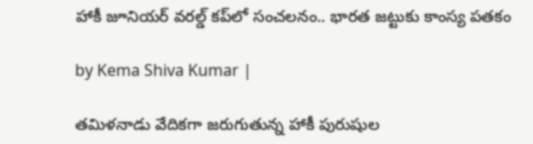హాకీ జూనియర్‌ వరల్డ్‌ కప్‌‌లో సంచలనం.. భారత జట్టుకు కాంస్య పతకం

by Kema Shiva Kumar |

తమిళనాడు వేదికగా జరుగుతున్న హాకీ పురుషుల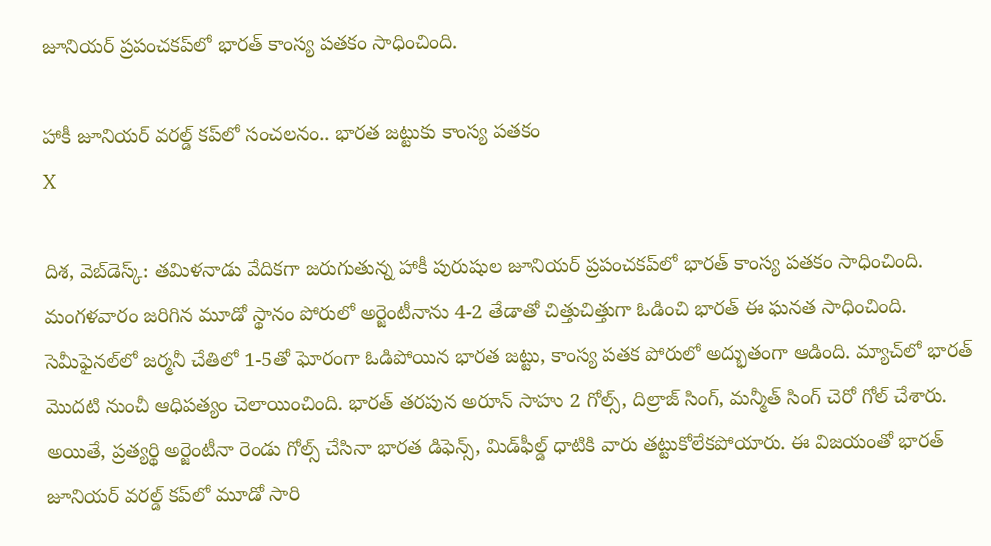జూనియర్‌ ప్రపంచకప్‌లో భారత్‌ కాంస్య పతకం సాధించింది.

హాకీ జూనియర్‌ వరల్డ్‌ కప్‌‌లో సంచలనం.. భారత జట్టుకు కాంస్య పతకం
X

దిశ, వెబ్‌డెస్క్: తమిళనాడు వేదికగా జరుగుతున్న హాకీ పురుషుల జూనియర్‌ ప్రపంచకప్‌లో భారత్‌ కాంస్య పతకం సాధించింది. మంగళవారం జరిగిన మూడో స్థానం పోరులో అర్జెంటీనాను 4-2 తేడాతో చిత్తుచిత్తుగా ఓడించి భారత్ ఈ ఘనత సాధించింది. సెమీఫైనల్‌లో జర్మనీ చేతిలో 1-5తో ఘోరంగా ఓడిపోయిన భారత జట్టు, కాంస్య పతక పోరులో అద్భుతంగా ఆడింది. మ్యాచ్‌లో భారత్ మొదటి నుంచీ ఆధిపత్యం చెలాయించింది. భారత్ తరపున అరూన్ సాహు 2 గోల్స్, దిల్రాజ్ సింగ్, మన్మీత్ సింగ్ చెరో గోల్ చేశారు. అయితే, ప్రత్యర్థి అర్జెంటీనా రెండు గోల్స్ చేసినా భారత డిఫెన్స్, మిడ్‌ఫీల్డ్ ధాటికి వారు తట్టుకోలేకపోయారు. ఈ విజయంతో భారత్ జూనియర్ వరల్డ్ కప్‌లో మూడో సారి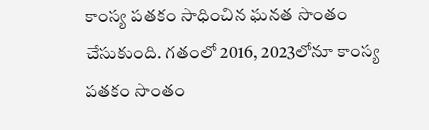కాంస్య పతకం సాధించిన ఘనత సొంతం చేసుకుంది. గతంలో 2016, 2023లోనూ కాంస్య పతకం సొంతం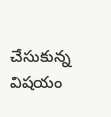చేసుకున్న విషయం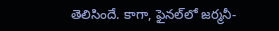తెలిసిందే. కాగా, ఫైనల్‌లో జర్మనీ-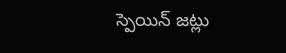స్పెయిన్ జట్లు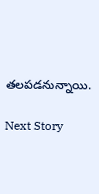తలపడనున్నాయి.

Next Story